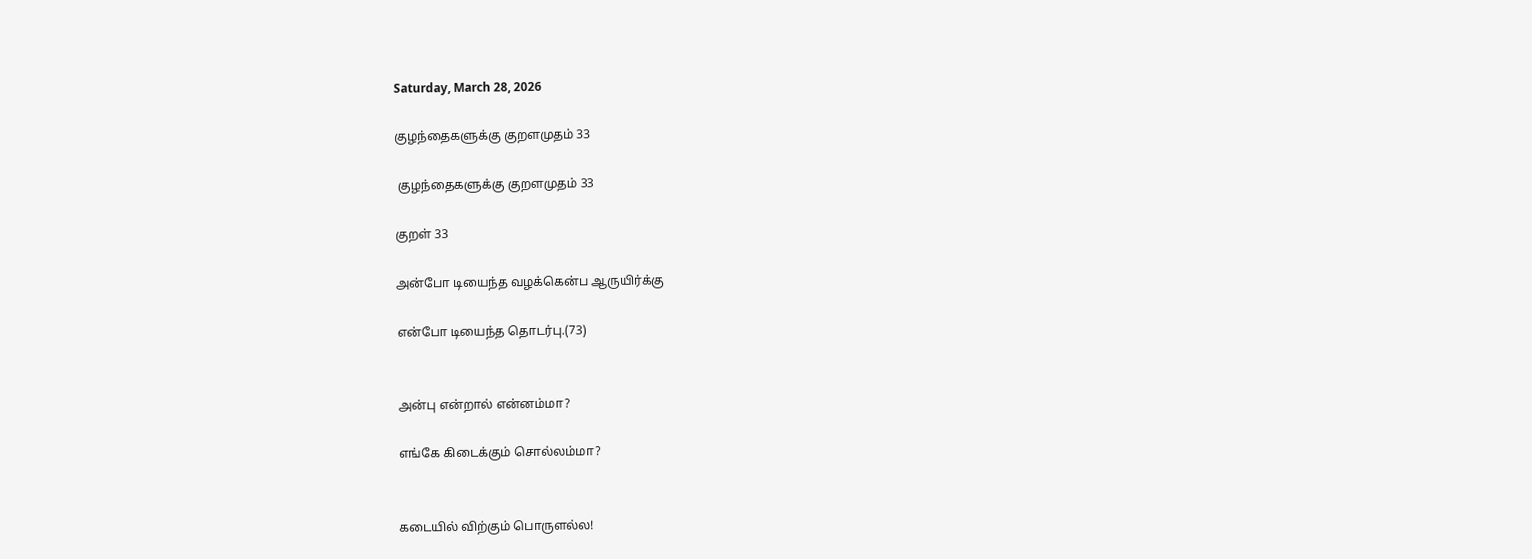Saturday, March 28, 2026

குழந்தைகளுக்கு குறளமுதம் 33

 குழந்தைகளுக்கு குறளமுதம் 33

குறள் 33

அன்போ டியைந்த வழக்கென்ப ஆருயிர்க்கு

என்போ டியைந்த தொடர்பு.(73)


அன்பு என்றால் என்னம்மா?

எங்கே கிடைக்கும் சொல்லம்மா?


கடையில் விற்கும் பொருளல்ல!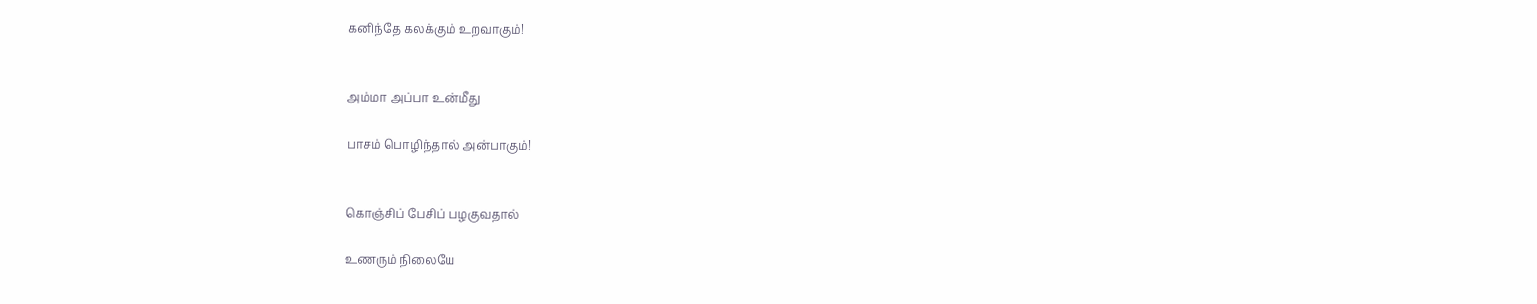கனிந்தே கலக்கும் உறவாகும்!


அம்மா அப்பா உன்மீது

பாசம் பொழிந்தால் அன்பாகும்!


கொஞ்சிப் பேசிப் பழகுவதால்

உணரும் நிலையே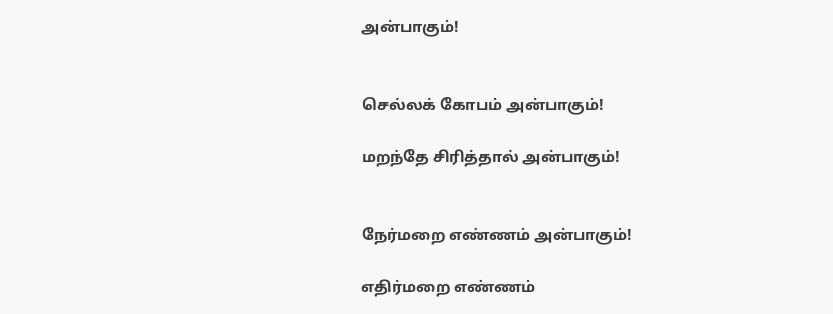அன்பாகும்!


செல்லக் கோபம் அன்பாகும்!

மறந்தே சிரித்தால் அன்பாகும்!


நேர்மறை எண்ணம் அன்பாகும்!

எதிர்மறை எண்ணம்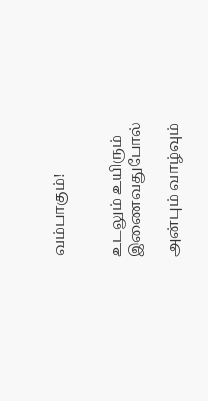வம்பாகும்!


உடலும் உயிரும் இணைவதுபோல்

அன்பும் வாழ்வும்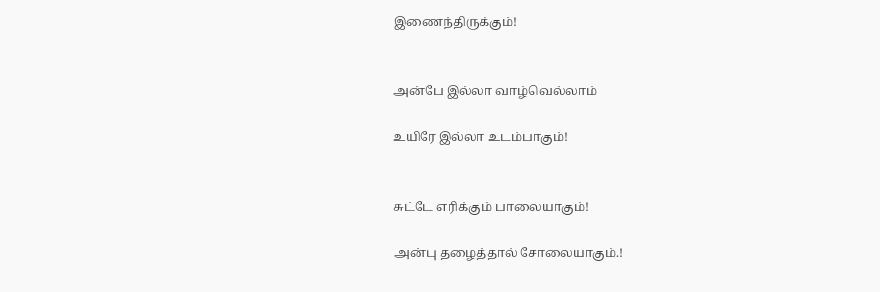இணைந்திருக்கும்!


அன்பே இல்லா வாழ்வெல்லாம்

உயிரே இல்லா உடம்பாகும்!


சுட்டே எரிக்கும் பாலையாகும்!

அன்பு தழைத்தால் சோலையாகும்.!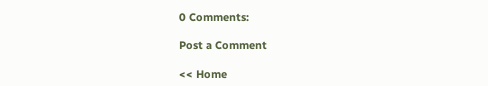0 Comments:

Post a Comment

<< Home